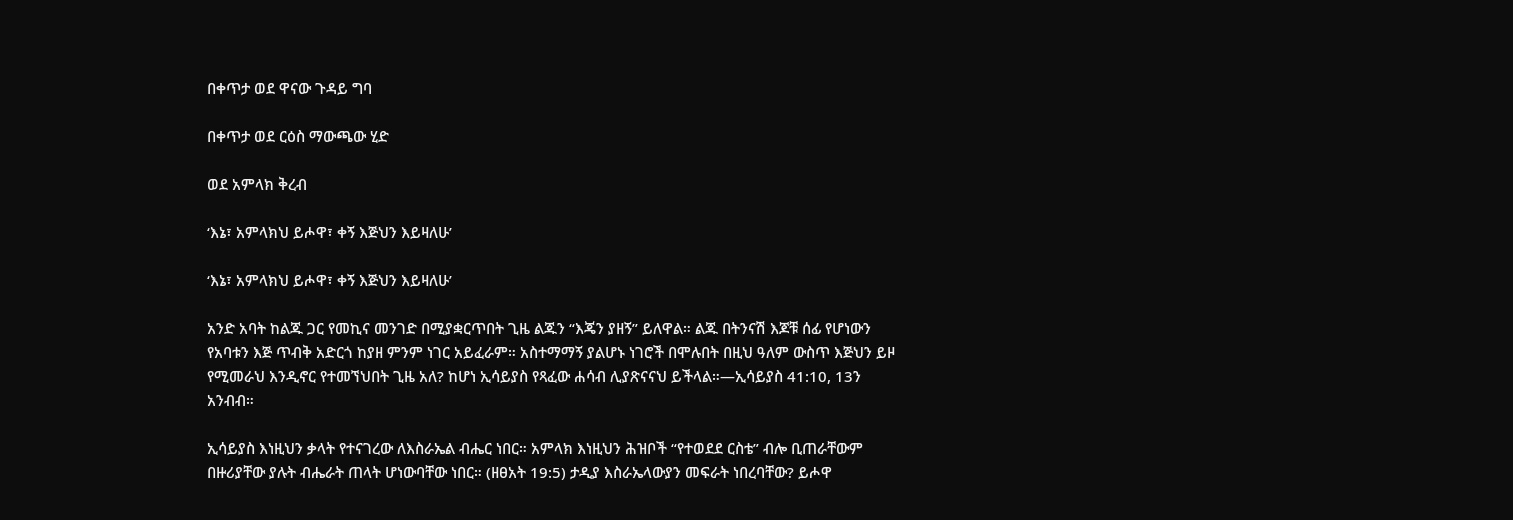በቀጥታ ወደ ዋናው ጉዳይ ግባ

በቀጥታ ወደ ርዕስ ማውጫው ሂድ

ወደ አምላክ ቅረብ

‘እኔ፣ አምላክህ ይሖዋ፣ ቀኝ እጅህን እይዛለሁ’

‘እኔ፣ አምላክህ ይሖዋ፣ ቀኝ እጅህን እይዛለሁ’

አንድ አባት ከልጁ ጋር የመኪና መንገድ በሚያቋርጥበት ጊዜ ልጁን “እጄን ያዘኝ” ይለዋል። ልጁ በትንናሽ እጆቹ ሰፊ የሆነውን የአባቱን እጅ ጥብቅ አድርጎ ከያዘ ምንም ነገር አይፈራም። አስተማማኝ ያልሆኑ ነገሮች በሞሉበት በዚህ ዓለም ውስጥ እጅህን ይዞ የሚመራህ እንዲኖር የተመኘህበት ጊዜ አለ? ከሆነ ኢሳይያስ የጻፈው ሐሳብ ሊያጽናናህ ይችላል።—ኢሳይያስ 41:10, 13ን አንብብ።

ኢሳይያስ እነዚህን ቃላት የተናገረው ለእስራኤል ብሔር ነበር። አምላክ እነዚህን ሕዝቦች “የተወደደ ርስቴ” ብሎ ቢጠራቸውም በዙሪያቸው ያሉት ብሔራት ጠላት ሆነውባቸው ነበር። (ዘፀአት 19:5) ታዲያ እስራኤላውያን መፍራት ነበረባቸው? ይሖዋ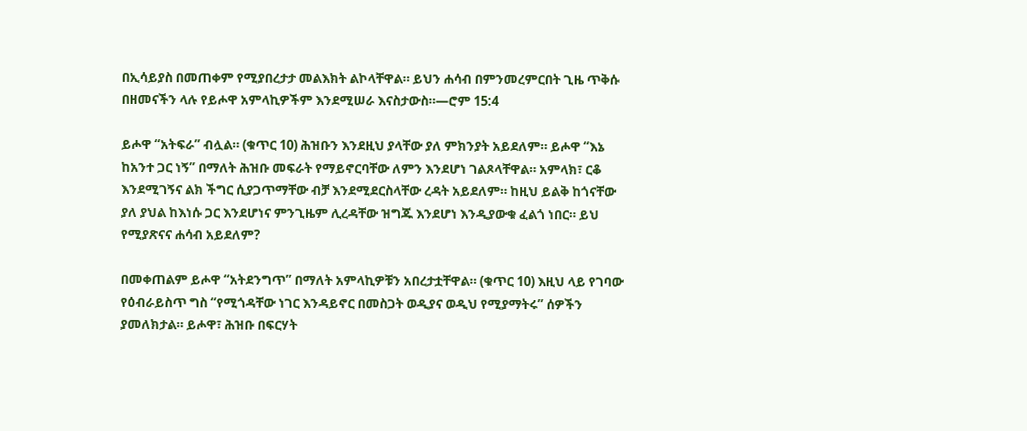በኢሳይያስ በመጠቀም የሚያበረታታ መልእክት ልኮላቸዋል። ይህን ሐሳብ በምንመረምርበት ጊዜ ጥቅሱ በዘመናችን ላሉ የይሖዋ አምላኪዎችም እንደሚሠራ እናስታውስ።—ሮም 15:4

ይሖዋ “አትፍራ” ብሏል። (ቁጥር 10) ሕዝቡን እንደዚህ ያላቸው ያለ ምክንያት አይደለም። ይሖዋ “እኔ ከአንተ ጋር ነኝ” በማለት ሕዝቡ መፍራት የማይኖርባቸው ለምን እንደሆነ ገልጾላቸዋል። አምላክ፣ ርቆ እንደሚገኝና ልክ ችግር ሲያጋጥማቸው ብቻ እንደሚደርስላቸው ረዳት አይደለም። ከዚህ ይልቅ ከጎናቸው ያለ ያህል ከእነሱ ጋር እንደሆነና ምንጊዜም ሊረዳቸው ዝግጁ እንደሆነ እንዲያውቁ ፈልጎ ነበር። ይህ የሚያጽናና ሐሳብ አይደለም?

በመቀጠልም ይሖዋ “አትደንግጥ” በማለት አምላኪዎቹን አበረታቷቸዋል። (ቁጥር 10) እዚህ ላይ የገባው የዕብራይስጥ ግስ “የሚጎዳቸው ነገር እንዳይኖር በመስጋት ወዲያና ወዲህ የሚያማትሩ” ሰዎችን ያመለክታል። ይሖዋ፣ ሕዝቡ በፍርሃት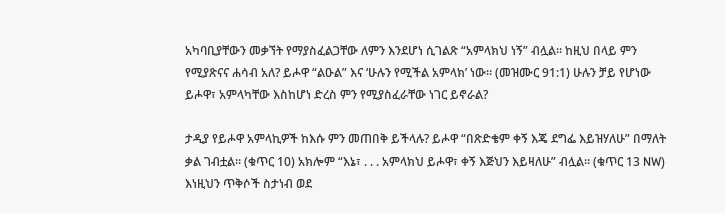አካባቢያቸውን መቃኘት የማያስፈልጋቸው ለምን እንደሆነ ሲገልጽ “አምላክህ ነኝ” ብሏል። ከዚህ በላይ ምን የሚያጽናና ሐሳብ አለ? ይሖዋ “ልዑል” እና ‘ሁሉን የሚችል አምላክ’ ነው። (መዝሙር 91:1) ሁሉን ቻይ የሆነው ይሖዋ፣ አምላካቸው እስከሆነ ድረስ ምን የሚያስፈራቸው ነገር ይኖራል?

ታዲያ የይሖዋ አምላኪዎች ከእሱ ምን መጠበቅ ይችላሉ? ይሖዋ “በጽድቄም ቀኝ እጄ ደግፌ እይዝሃለሁ” በማለት ቃል ገብቷል። (ቁጥር 10) አክሎም “እኔ፣ . . . አምላክህ ይሖዋ፣ ቀኝ እጅህን እይዛለሁ” ብሏል። (ቁጥር 13 NW) እነዚህን ጥቅሶች ስታነብ ወደ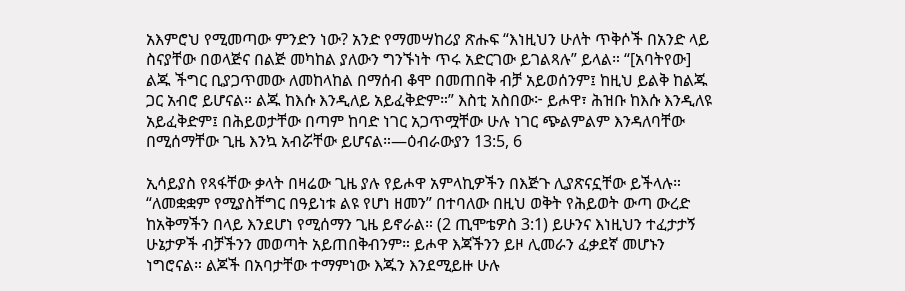አእምሮህ የሚመጣው ምንድን ነው? አንድ የማመሣከሪያ ጽሑፍ “እነዚህን ሁለት ጥቅሶች በአንድ ላይ ስናያቸው በወላጅና በልጅ መካከል ያለውን ግንኙነት ጥሩ አድርገው ይገልጻሉ” ይላል። “[አባትየው] ልጁ ችግር ቢያጋጥመው ለመከላከል በማሰብ ቆሞ በመጠበቅ ብቻ አይወሰንም፤ ከዚህ ይልቅ ከልጁ ጋር አብሮ ይሆናል። ልጁ ከእሱ እንዲለይ አይፈቅድም።” እስቲ አስበው፦ ይሖዋ፣ ሕዝቡ ከእሱ እንዲለዩ አይፈቅድም፤ በሕይወታቸው በጣም ከባድ ነገር አጋጥሟቸው ሁሉ ነገር ጭልምልም እንዳለባቸው በሚሰማቸው ጊዜ እንኳ አብሯቸው ይሆናል።—ዕብራውያን 13:5, 6

ኢሳይያስ የጻፋቸው ቃላት በዛሬው ጊዜ ያሉ የይሖዋ አምላኪዎችን በእጅጉ ሊያጽናኗቸው ይችላሉ። “ለመቋቋም የሚያስቸግር በዓይነቱ ልዩ የሆነ ዘመን” በተባለው በዚህ ወቅት የሕይወት ውጣ ውረድ ከአቅማችን በላይ እንደሆነ የሚሰማን ጊዜ ይኖራል። (2 ጢሞቴዎስ 3:1) ይሁንና እነዚህን ተፈታታኝ ሁኔታዎች ብቻችንን መወጣት አይጠበቅብንም። ይሖዋ እጃችንን ይዞ ሊመራን ፈቃደኛ መሆኑን ነግሮናል። ልጆች በአባታቸው ተማምነው እጁን እንደሚይዙ ሁሉ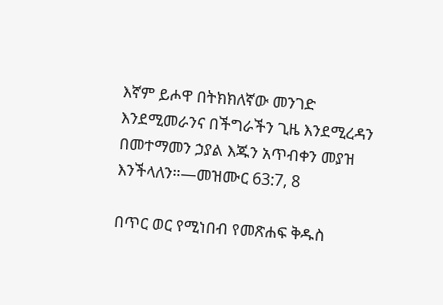እኛም ይሖዋ በትክክለኛው መንገድ እንደሚመራንና በችግራችን ጊዜ እንደሚረዳን በመተማመን ኃያል እጁን አጥብቀን መያዝ እንችላለን።—መዝሙር 63:7, 8

በጥር ወር የሚነበብ የመጽሐፍ ቅዱስ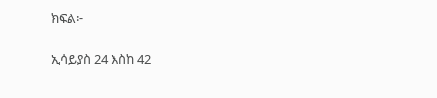ክፍል፦

ኢሳይያስ 24 እስከ 42